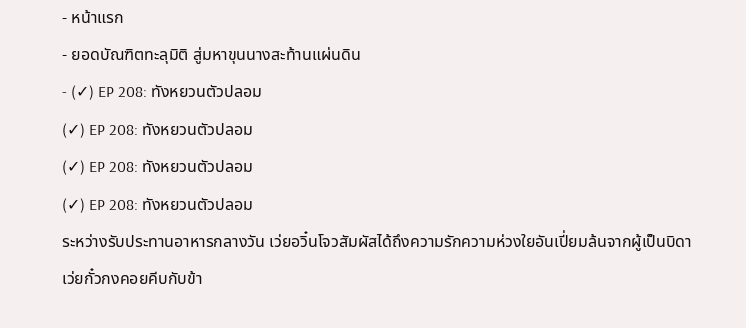- หน้าแรก
- ยอดบัณฑิตทะลุมิติ สู่มหาขุนนางสะท้านแผ่นดิน
- (✓) EP 208: ทังหยวนตัวปลอม
(✓) EP 208: ทังหยวนตัวปลอม
(✓) EP 208: ทังหยวนตัวปลอม
(✓) EP 208: ทังหยวนตัวปลอม
ระหว่างรับประทานอาหารกลางวัน เว่ยอวิ๋นโจวสัมผัสได้ถึงความรักความห่วงใยอันเปี่ยมล้นจากผู้เป็นบิดา
เว่ยกั๋วกงคอยคีบกับข้า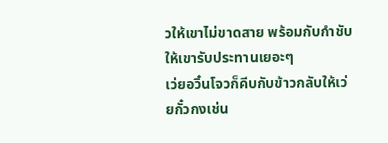วให้เขาไม่ขาดสาย พร้อมกับกำชับให้เขารับประทานเยอะๆ
เว่ยอวิ๋นโจวก็คีบกับข้าวกลับให้เว่ยกั๋วกงเช่น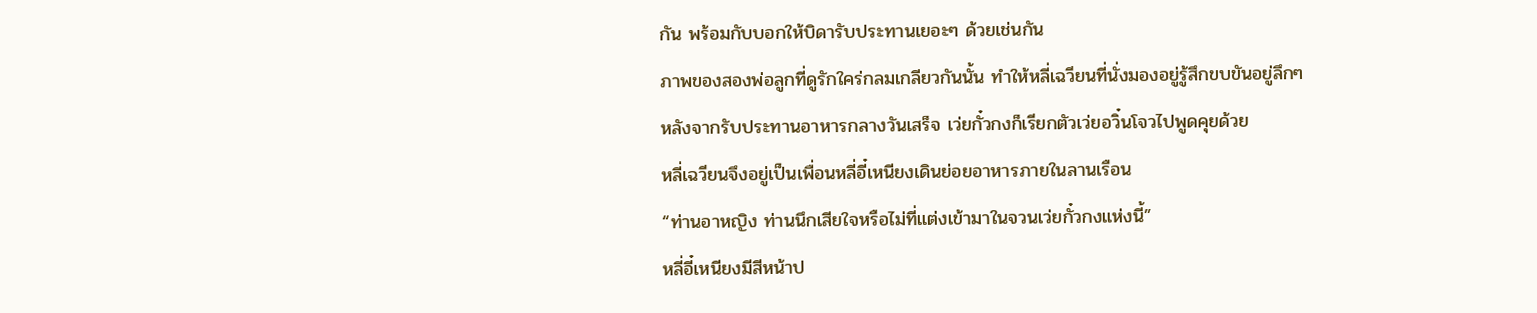กัน พร้อมกับบอกให้บิดารับประทานเยอะๆ ด้วยเช่นกัน
ภาพของสองพ่อลูกที่ดูรักใคร่กลมเกลียวกันนั้น ทำให้หลี่เฉวียนที่นั่งมองอยู่รู้สึกขบขันอยู่ลึกๆ
หลังจากรับประทานอาหารกลางวันเสร็จ เว่ยกั๋วกงก็เรียกตัวเว่ยอวิ๋นโจวไปพูดคุยด้วย
หลี่เฉวียนจึงอยู่เป็นเพื่อนหลี่อี๋เหนียงเดินย่อยอาหารภายในลานเรือน
“ท่านอาหญิง ท่านนึกเสียใจหรือไม่ที่แต่งเข้ามาในจวนเว่ยกั๋วกงแห่งนี้”
หลี่อี๋เหนียงมีสีหน้าป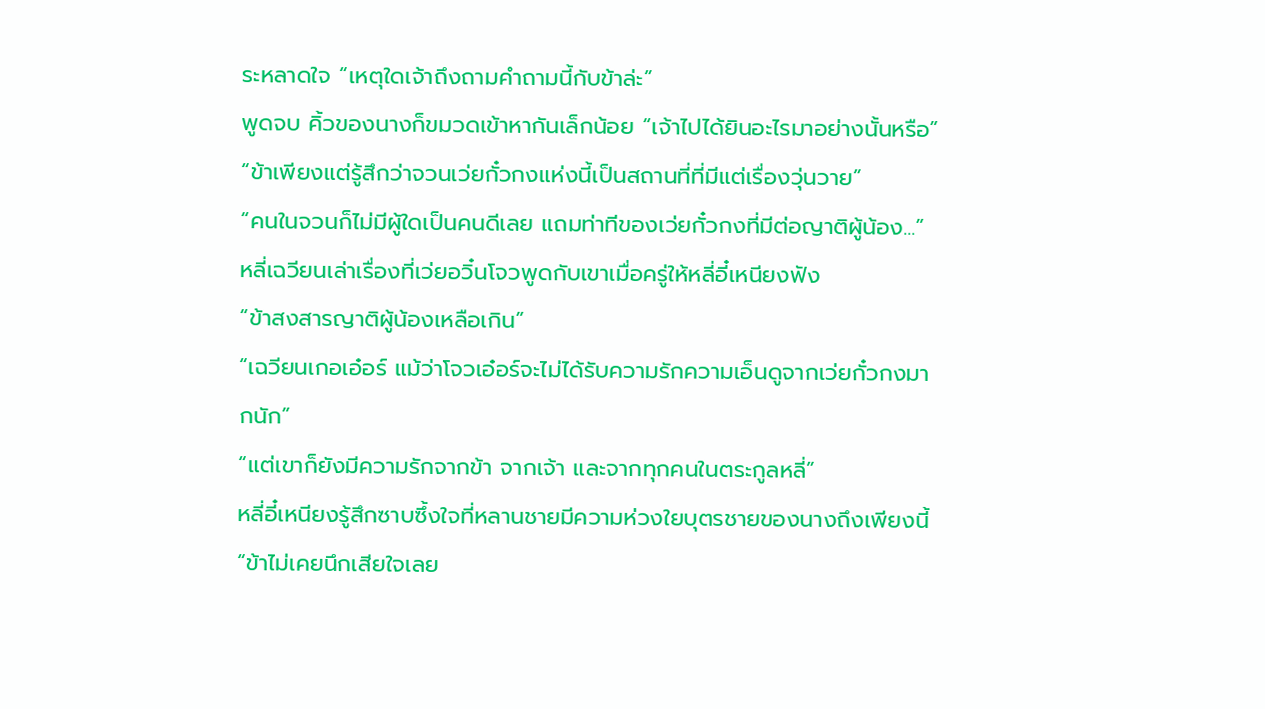ระหลาดใจ “เหตุใดเจ้าถึงถามคำถามนี้กับข้าล่ะ”
พูดจบ คิ้วของนางก็ขมวดเข้าหากันเล็กน้อย “เจ้าไปได้ยินอะไรมาอย่างนั้นหรือ”
“ข้าเพียงแต่รู้สึกว่าจวนเว่ยกั๋วกงแห่งนี้เป็นสถานที่ที่มีแต่เรื่องวุ่นวาย”
“คนในจวนก็ไม่มีผู้ใดเป็นคนดีเลย แถมท่าทีของเว่ยกั๋วกงที่มีต่อญาติผู้น้อง...”
หลี่เฉวียนเล่าเรื่องที่เว่ยอวิ๋นโจวพูดกับเขาเมื่อครู่ให้หลี่อี๋เหนียงฟัง
“ข้าสงสารญาติผู้น้องเหลือเกิน”
“เฉวียนเกอเอ๋อร์ แม้ว่าโจวเอ๋อร์จะไม่ได้รับความรักความเอ็นดูจากเว่ยกั๋วกงมากนัก”
“แต่เขาก็ยังมีความรักจากข้า จากเจ้า และจากทุกคนในตระกูลหลี่”
หลี่อี๋เหนียงรู้สึกซาบซึ้งใจที่หลานชายมีความห่วงใยบุตรชายของนางถึงเพียงนี้
“ข้าไม่เคยนึกเสียใจเลย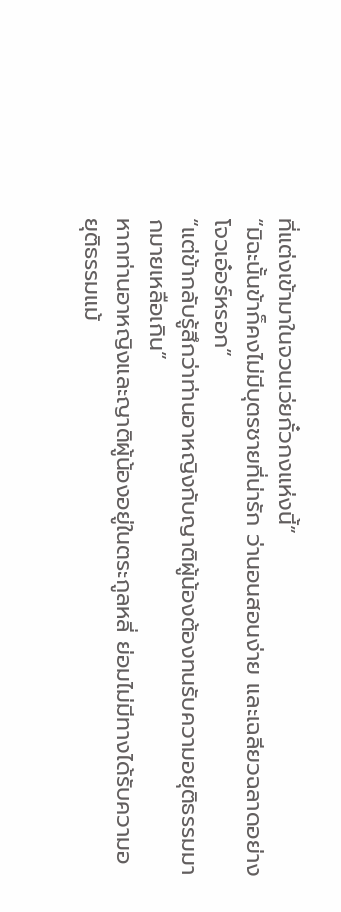ที่แต่งเข้ามาในจวนเว่ยกั๋วกงแห่งนี้”
“มิฉะนั้นข้าก็คงไม่มีบุตรชายที่น่ารัก ว่านอนสอนง่าย และเฉลียวฉลาดอย่างโจวเอ๋อร์หรอก”
“แต่ข้ากลับรู้สึกว่าท่านอาหญิงกับญาติผู้น้องต้องทนรับความอยุติธรรมมากมายเหลือเกิน”
หากท่านอาหญิงและญาติผู้น้องอยู่ในตระกูลหลี่ ย่อมไม่มีทางได้รับความอยุติธรรมแม้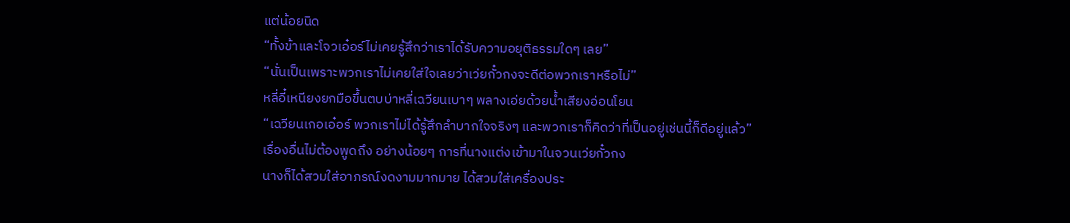แต่น้อยนิด
“ทั้งข้าและโจวเอ๋อร์ไม่เคยรู้สึกว่าเราได้รับความอยุติธรรมใดๆ เลย”
“นั่นเป็นเพราะพวกเราไม่เคยใส่ใจเลยว่าเว่ยกั๋วกงจะดีต่อพวกเราหรือไม่”
หลี่อี๋เหนียงยกมือขึ้นตบบ่าหลี่เฉวียนเบาๆ พลางเอ่ยด้วยน้ำเสียงอ่อนโยน
“เฉวียนเกอเอ๋อร์ พวกเราไม่ได้รู้สึกลำบากใจจริงๆ และพวกเราก็คิดว่าที่เป็นอยู่เช่นนี้ก็ดีอยู่แล้ว”
เรื่องอื่นไม่ต้องพูดถึง อย่างน้อยๆ การที่นางแต่งเข้ามาในจวนเว่ยกั๋วกง
นางก็ได้สวมใส่อาภรณ์งดงามมากมาย ได้สวมใส่เครื่องประ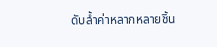ดับล้ำค่าหลากหลายชิ้น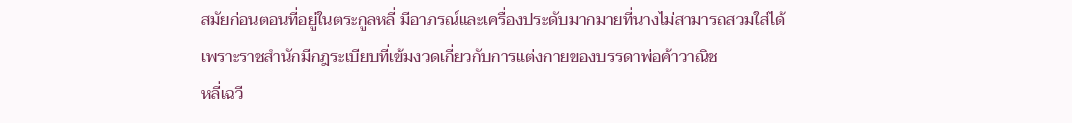สมัยก่อนตอนที่อยู่ในตระกูลหลี่ มีอาภรณ์และเครื่องประดับมากมายที่นางไม่สามารถสวมใส่ได้
เพราะราชสำนักมีกฎระเบียบที่เข้มงวดเกี่ยวกับการแต่งกายของบรรดาพ่อค้าวาณิช
หลี่เฉวี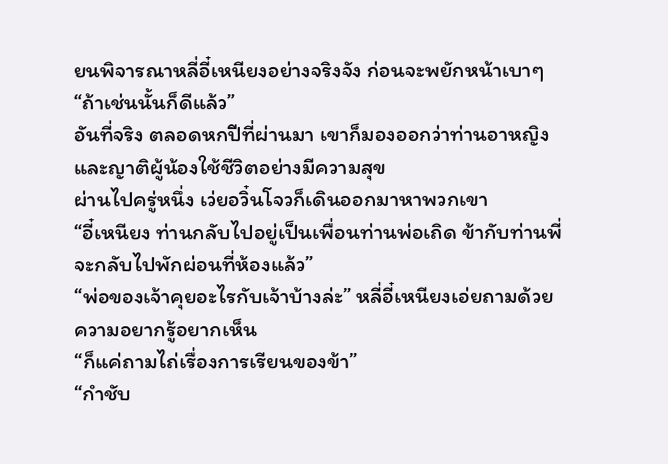ยนพิจารณาหลี่อี๋เหนียงอย่างจริงจัง ก่อนจะพยักหน้าเบาๆ
“ถ้าเช่นนั้นก็ดีแล้ว”
อันที่จริง ตลอดหกปีที่ผ่านมา เขาก็มองออกว่าท่านอาหญิงและญาติผู้น้องใช้ชีวิตอย่างมีความสุข
ผ่านไปครู่หนึ่ง เว่ยอวิ๋นโจวก็เดินออกมาหาพวกเขา
“อี๋เหนียง ท่านกลับไปอยู่เป็นเพื่อนท่านพ่อเถิด ข้ากับท่านพี่จะกลับไปพักผ่อนที่ห้องแล้ว”
“พ่อของเจ้าคุยอะไรกับเจ้าบ้างล่ะ” หลี่อี๋เหนียงเอ่ยถามด้วยความอยากรู้อยากเห็น
“ก็แค่ถามไถ่เรื่องการเรียนของข้า”
“กำชับ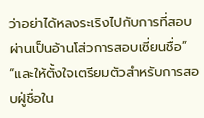ว่าอย่าได้หลงระเริงไปกับการที่สอบผ่านเป็นอ้านโส่วการสอบเซี่ยนชื่อ”
“และให้ตั้งใจเตรียมตัวสำหรับการสอบฝู่ชื่อใน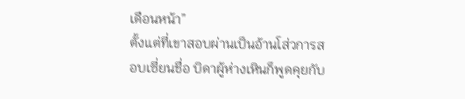เดือนหน้า”
ตั้งแต่ที่เขาสอบผ่านเป็นอ้านโส่วการสอบเซี่ยนชื่อ บิดาผู้ห่างเหินก็พูดคุยกับ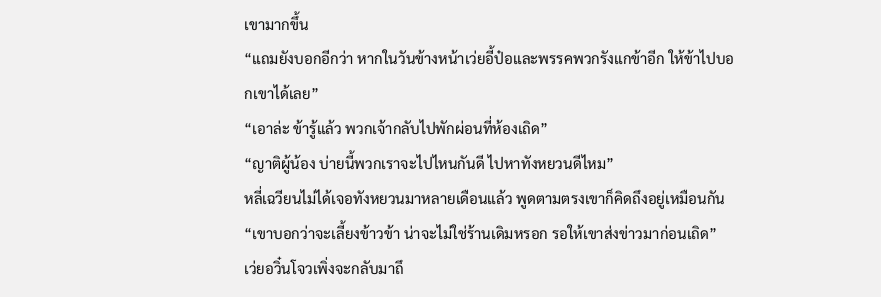เขามากขึ้น
“แถมยังบอกอีกว่า หากในวันข้างหน้าเว่ยอี้ป๋อและพรรคพวกรังแกข้าอีก ให้ข้าไปบอกเขาได้เลย”
“เอาล่ะ ข้ารู้แล้ว พวกเจ้ากลับไปพักผ่อนที่ห้องเถิด”
“ญาติผู้น้อง บ่ายนี้พวกเราจะไปไหนกันดี ไปหาทังหยวนดีไหม”
หลี่เฉวียนไม่ได้เจอทังหยวนมาหลายเดือนแล้ว พูดตามตรงเขาก็คิดถึงอยู่เหมือนกัน
“เขาบอกว่าจะเลี้ยงข้าวข้า น่าจะไม่ใช่ร้านเดิมหรอก รอให้เขาส่งข่าวมาก่อนเถิด”
เว่ยอวิ๋นโจวเพิ่งจะกลับมาถึ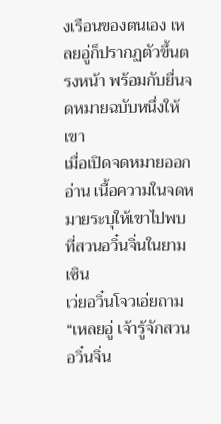งเรือนของตนเอง เหลยอู่ก็ปรากฏตัวขึ้นตรงหน้า พร้อมกับยื่นจดหมายฉบับหนึ่งให้เขา
เมื่อเปิดจดหมายออกอ่าน เนื้อความในจดหมายระบุให้เขาไปพบที่สวนอวิ๋นจิ่นในยามเซิน
เว่ยอวิ๋นโจวเอ่ยถาม “เหลยอู่ เจ้ารู้จักสวนอวิ๋นจิ่น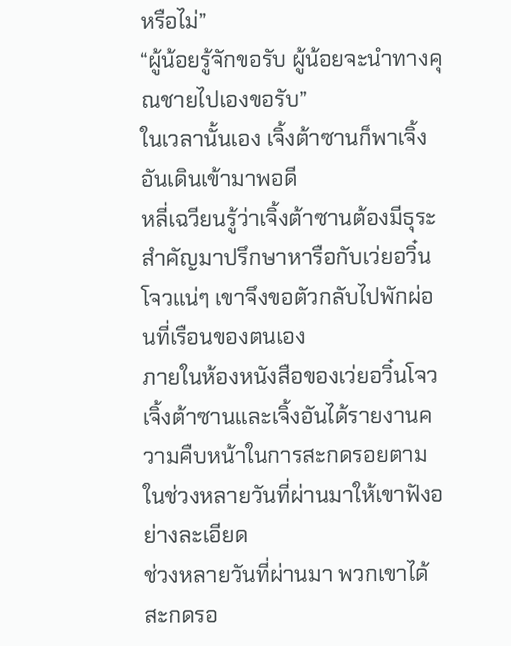หรือไม่”
“ผู้น้อยรู้จักขอรับ ผู้น้อยจะนำทางคุณชายไปเองขอรับ”
ในเวลานั้นเอง เจิ้งต้าซานก็พาเจิ้งอันเดินเข้ามาพอดี
หลี่เฉวียนรู้ว่าเจิ้งต้าซานต้องมีธุระสำคัญมาปรึกษาหารือกับเว่ยอวิ๋นโจวแน่ๆ เขาจึงขอตัวกลับไปพักผ่อนที่เรือนของตนเอง
ภายในห้องหนังสือของเว่ยอวิ๋นโจว เจิ้งต้าซานและเจิ้งอันได้รายงานความคืบหน้าในการสะกดรอยตามในช่วงหลายวันที่ผ่านมาให้เขาฟังอย่างละเอียด
ช่วงหลายวันที่ผ่านมา พวกเขาได้สะกดรอ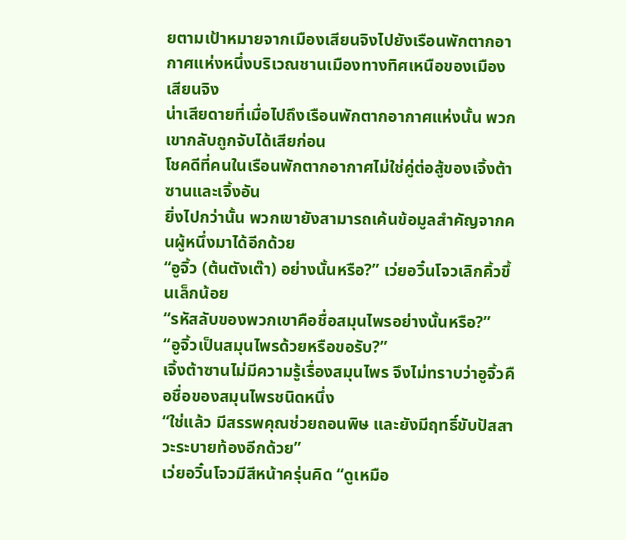ยตามเป้าหมายจากเมืองเสียนจิงไปยังเรือนพักตากอากาศแห่งหนึ่งบริเวณชานเมืองทางทิศเหนือของเมืองเสียนจิง
น่าเสียดายที่เมื่อไปถึงเรือนพักตากอากาศแห่งนั้น พวกเขากลับถูกจับได้เสียก่อน
โชคดีที่คนในเรือนพักตากอากาศไม่ใช่คู่ต่อสู้ของเจิ้งต้าซานและเจิ้งอัน
ยิ่งไปกว่านั้น พวกเขายังสามารถเค้นข้อมูลสำคัญจากคนผู้หนึ่งมาได้อีกด้วย
“อูจิ้ว (ต้นตังเต๊า) อย่างนั้นหรือ?” เว่ยอวิ๋นโจวเลิกคิ้วขึ้นเล็กน้อย
“รหัสลับของพวกเขาคือชื่อสมุนไพรอย่างนั้นหรือ?”
“อูจิ้วเป็นสมุนไพรด้วยหรือขอรับ?”
เจิ้งต้าซานไม่มีความรู้เรื่องสมุนไพร จึงไม่ทราบว่าอูจิ้วคือชื่อของสมุนไพรชนิดหนึ่ง
“ใช่แล้ว มีสรรพคุณช่วยถอนพิษ และยังมีฤทธิ์ขับปัสสาวะระบายท้องอีกด้วย”
เว่ยอวิ๋นโจวมีสีหน้าครุ่นคิด “ดูเหมือ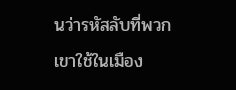นว่ารหัสลับที่พวกเขาใช้ในเมือง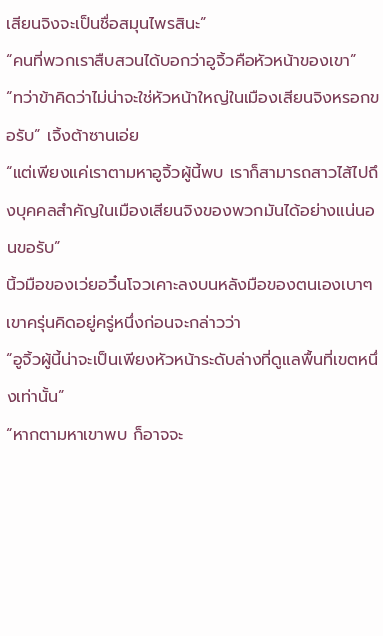เสียนจิงจะเป็นชื่อสมุนไพรสินะ”
“คนที่พวกเราสืบสวนได้บอกว่าอูจิ้วคือหัวหน้าของเขา”
“ทว่าข้าคิดว่าไม่น่าจะใช่หัวหน้าใหญ่ในเมืองเสียนจิงหรอกขอรับ” เจิ้งต้าซานเอ่ย
“แต่เพียงแค่เราตามหาอูจิ้วผู้นี้พบ เราก็สามารถสาวไส้ไปถึงบุคคลสำคัญในเมืองเสียนจิงของพวกมันได้อย่างแน่นอนขอรับ”
นิ้วมือของเว่ยอวิ๋นโจวเคาะลงบนหลังมือของตนเองเบาๆ เขาครุ่นคิดอยู่ครู่หนึ่งก่อนจะกล่าวว่า
“อูจิ้วผู้นี้น่าจะเป็นเพียงหัวหน้าระดับล่างที่ดูแลพื้นที่เขตหนึ่งเท่านั้น”
“หากตามหาเขาพบ ก็อาจจะ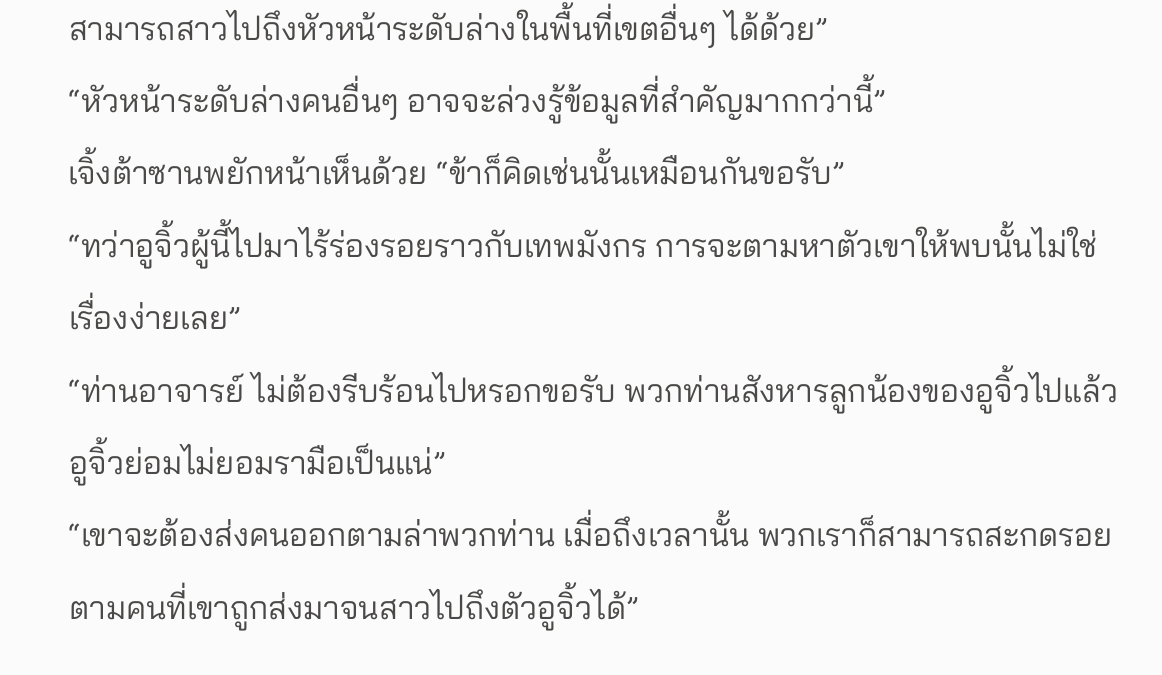สามารถสาวไปถึงหัวหน้าระดับล่างในพื้นที่เขตอื่นๆ ได้ด้วย”
“หัวหน้าระดับล่างคนอื่นๆ อาจจะล่วงรู้ข้อมูลที่สำคัญมากกว่านี้”
เจิ้งต้าซานพยักหน้าเห็นด้วย “ข้าก็คิดเช่นนั้นเหมือนกันขอรับ”
“ทว่าอูจิ้วผู้นี้ไปมาไร้ร่องรอยราวกับเทพมังกร การจะตามหาตัวเขาให้พบนั้นไม่ใช่เรื่องง่ายเลย”
“ท่านอาจารย์ ไม่ต้องรีบร้อนไปหรอกขอรับ พวกท่านสังหารลูกน้องของอูจิ้วไปแล้ว อูจิ้วย่อมไม่ยอมรามือเป็นแน่”
“เขาจะต้องส่งคนออกตามล่าพวกท่าน เมื่อถึงเวลานั้น พวกเราก็สามารถสะกดรอยตามคนที่เขาถูกส่งมาจนสาวไปถึงตัวอูจิ้วได้”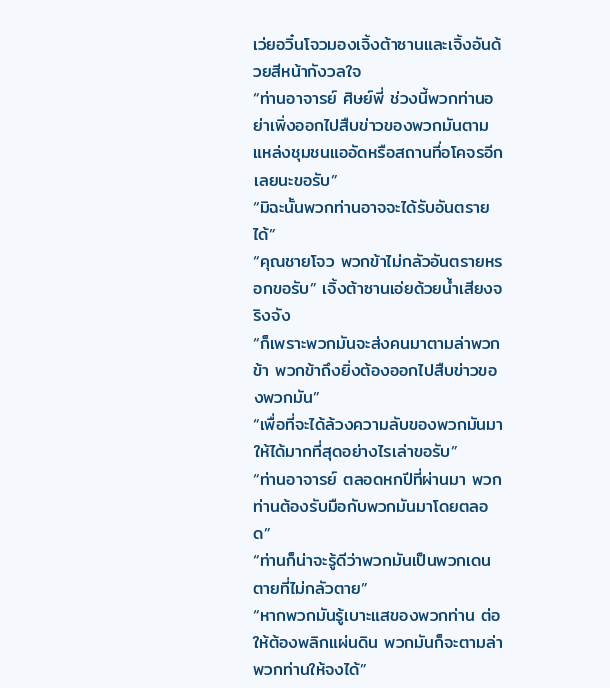เว่ยอวิ๋นโจวมองเจิ้งต้าซานและเจิ้งอันด้วยสีหน้ากังวลใจ
“ท่านอาจารย์ ศิษย์พี่ ช่วงนี้พวกท่านอย่าเพิ่งออกไปสืบข่าวของพวกมันตามแหล่งชุมชนแออัดหรือสถานที่อโคจรอีกเลยนะขอรับ”
“มิฉะนั้นพวกท่านอาจจะได้รับอันตรายได้”
“คุณชายโจว พวกข้าไม่กลัวอันตรายหรอกขอรับ” เจิ้งต้าซานเอ่ยด้วยน้ำเสียงจริงจัง
“ก็เพราะพวกมันจะส่งคนมาตามล่าพวกข้า พวกข้าถึงยิ่งต้องออกไปสืบข่าวของพวกมัน”
“เพื่อที่จะได้ล้วงความลับของพวกมันมาให้ได้มากที่สุดอย่างไรเล่าขอรับ”
“ท่านอาจารย์ ตลอดหกปีที่ผ่านมา พวกท่านต้องรับมือกับพวกมันมาโดยตลอด”
“ท่านก็น่าจะรู้ดีว่าพวกมันเป็นพวกเดนตายที่ไม่กลัวตาย”
“หากพวกมันรู้เบาะแสของพวกท่าน ต่อให้ต้องพลิกแผ่นดิน พวกมันก็จะตามล่าพวกท่านให้จงได้”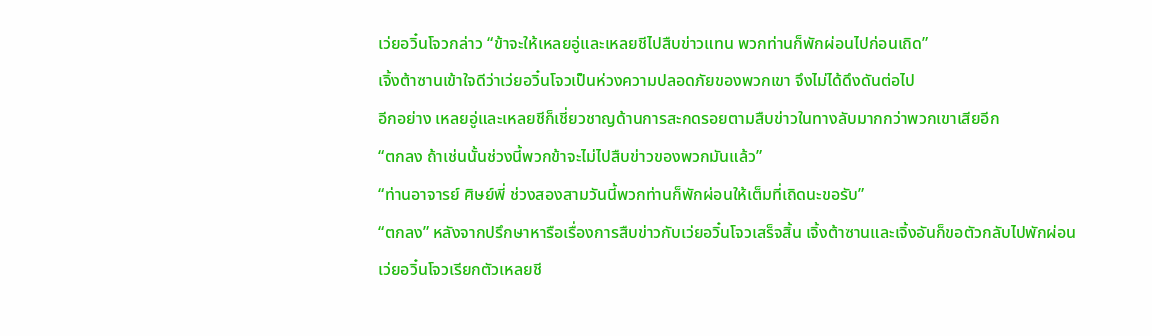เว่ยอวิ๋นโจวกล่าว “ข้าจะให้เหลยอู่และเหลยชีไปสืบข่าวแทน พวกท่านก็พักผ่อนไปก่อนเถิด”
เจิ้งต้าซานเข้าใจดีว่าเว่ยอวิ๋นโจวเป็นห่วงความปลอดภัยของพวกเขา จึงไม่ได้ดึงดันต่อไป
อีกอย่าง เหลยอู่และเหลยชีก็เชี่ยวชาญด้านการสะกดรอยตามสืบข่าวในทางลับมากกว่าพวกเขาเสียอีก
“ตกลง ถ้าเช่นนั้นช่วงนี้พวกข้าจะไม่ไปสืบข่าวของพวกมันแล้ว”
“ท่านอาจารย์ ศิษย์พี่ ช่วงสองสามวันนี้พวกท่านก็พักผ่อนให้เต็มที่เถิดนะขอรับ”
“ตกลง” หลังจากปรึกษาหารือเรื่องการสืบข่าวกับเว่ยอวิ๋นโจวเสร็จสิ้น เจิ้งต้าซานและเจิ้งอันก็ขอตัวกลับไปพักผ่อน
เว่ยอวิ๋นโจวเรียกตัวเหลยชี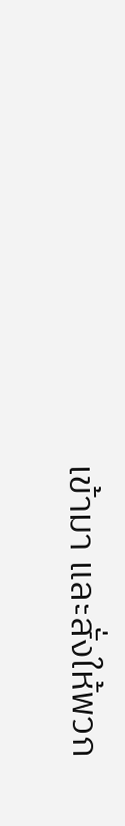เข้ามา และสั่งให้พวก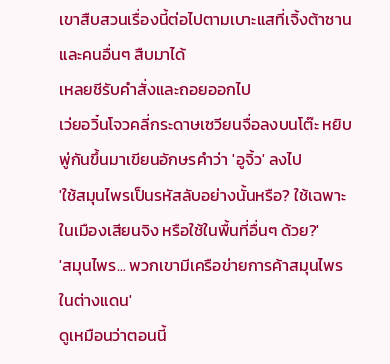เขาสืบสวนเรื่องนี้ต่อไปตามเบาะแสที่เจิ้งต้าซานและคนอื่นๆ สืบมาได้
เหลยชีรับคำสั่งและถอยออกไป
เว่ยอวิ๋นโจวคลี่กระดาษเซวียนจื่อลงบนโต๊ะ หยิบพู่กันขึ้นมาเขียนอักษรคำว่า 'อูจิ้ว' ลงไป
'ใช้สมุนไพรเป็นรหัสลับอย่างนั้นหรือ? ใช้เฉพาะในเมืองเสียนจิง หรือใช้ในพื้นที่อื่นๆ ด้วย?'
'สมุนไพร... พวกเขามีเครือข่ายการค้าสมุนไพรในต่างแดน'
ดูเหมือนว่าตอนนี้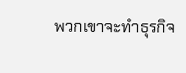พวกเขาจะทำธุรกิจ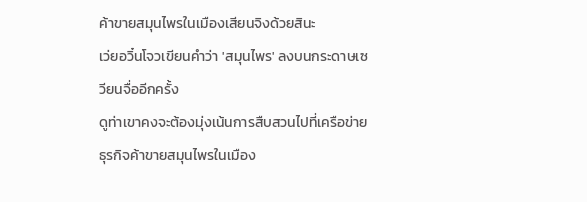ค้าขายสมุนไพรในเมืองเสียนจิงด้วยสินะ
เว่ยอวิ๋นโจวเขียนคำว่า 'สมุนไพร' ลงบนกระดาษเซวียนจื่ออีกครั้ง
ดูท่าเขาคงจะต้องมุ่งเน้นการสืบสวนไปที่เครือข่ายธุรกิจค้าขายสมุนไพรในเมือง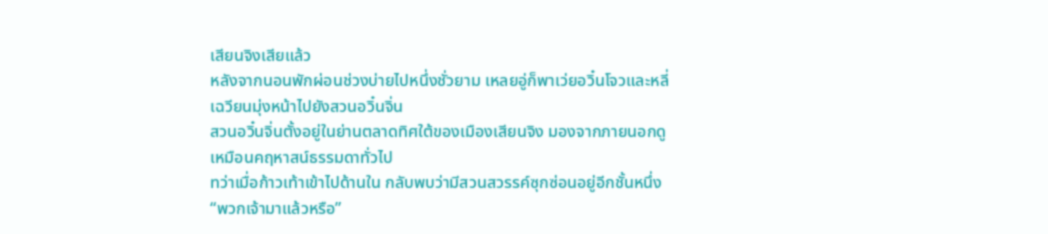เสียนจิงเสียแล้ว
หลังจากนอนพักผ่อนช่วงบ่ายไปหนึ่งชั่วยาม เหลยอู่ก็พาเว่ยอวิ๋นโจวและหลี่เฉวียนมุ่งหน้าไปยังสวนอวิ๋นจิ่น
สวนอวิ๋นจิ่นตั้งอยู่ในย่านตลาดทิศใต้ของเมืองเสียนจิง มองจากภายนอกดูเหมือนคฤหาสน์ธรรมดาทั่วไป
ทว่าเมื่อก้าวเท้าเข้าไปด้านใน กลับพบว่ามีสวนสวรรค์ซุกซ่อนอยู่อีกชั้นหนึ่ง
“พวกเจ้ามาแล้วหรือ”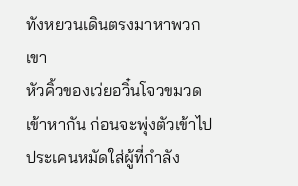ทังหยวนเดินตรงมาหาพวกเขา
หัวคิ้วของเว่ยอวิ๋นโจวขมวดเข้าหากัน ก่อนจะพุ่งตัวเข้าไปประเคนหมัดใส่ผู้ที่กำลัง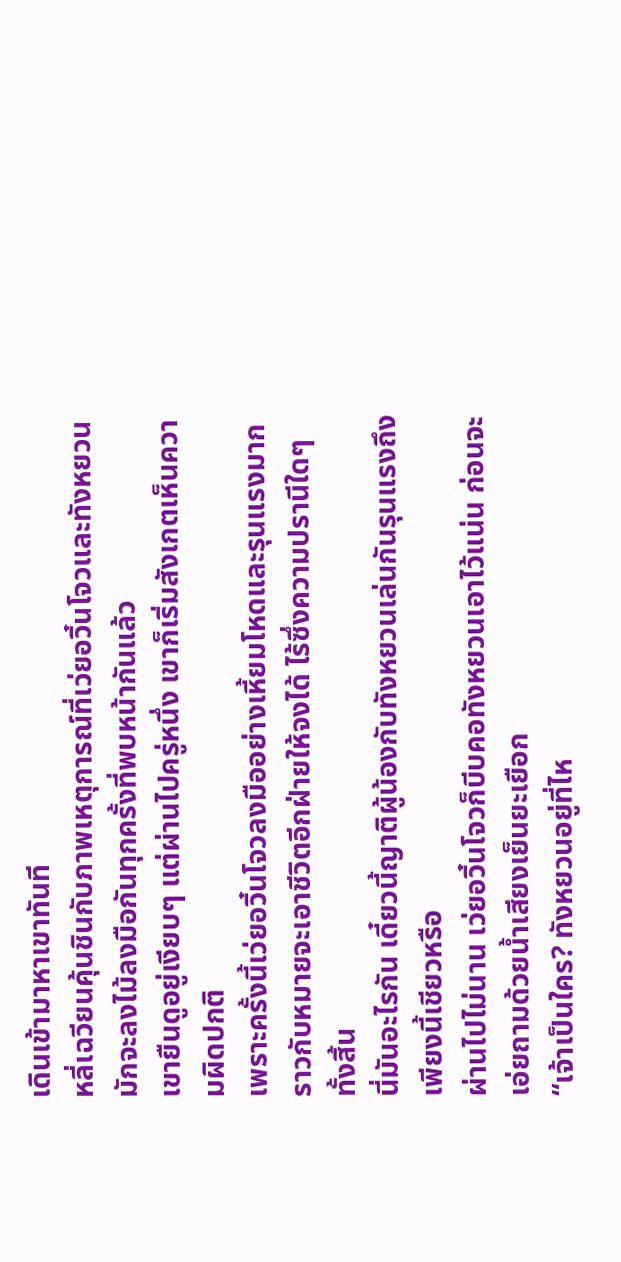เดินเข้ามาหาเขาทันที
หลี่เฉวียนคุ้นชินกับภาพเหตุการณ์ที่เว่ยอวิ๋นโจวและทังหยวนมักจะลงไม้ลงมือกันทุกครั้งที่พบหน้ากันแล้ว
เขายืนดูอยู่เงียบๆ แต่ผ่านไปครู่หนึ่ง เขาก็เริ่มสังเกตเห็นความผิดปกติ
เพราะครั้งนี้เว่ยอวิ๋นโจวลงมืออย่างเหี้ยมโหดและรุนแรงมาก ราวกับหมายจะเอาชีวิตอีกฝ่ายให้จงได้ ไร้ซึ่งความปรานีใดๆ ทั้งสิ้น
นี่มันอะไรกัน เดี๋ยวนี้ญาติผู้น้องกับทังหยวนเล่นกันรุนแรงถึงเพียงนี้เชียวหรือ
ผ่านไปไม่นาน เว่ยอวิ๋นโจวก็บีบคอทังหยวนเอาไว้แน่น ก่อนจะเอ่ยถามด้วยน้ำเสียงเย็นยะเยือก
“เจ้าเป็นใคร? ทังหยวนอยู่ที่ไห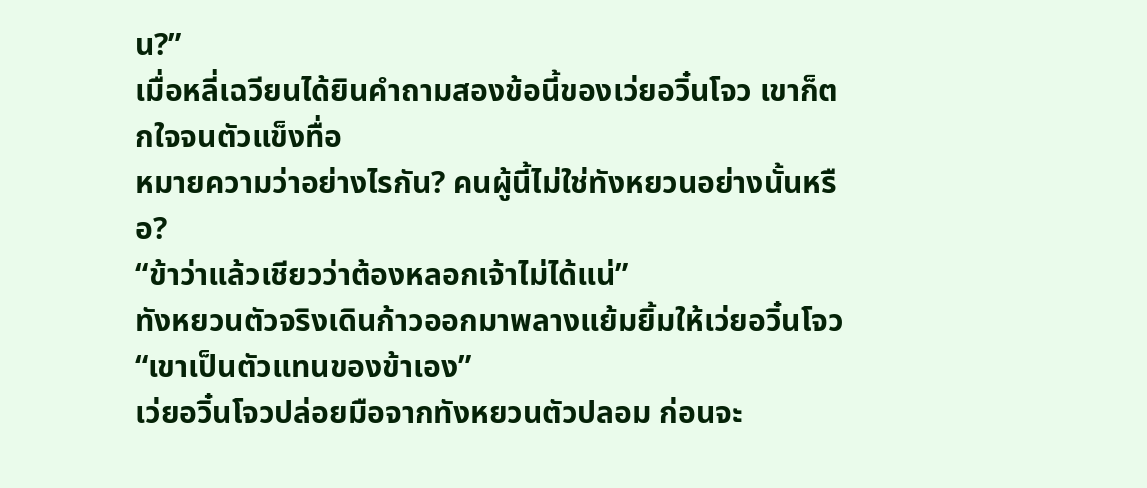น?”
เมื่อหลี่เฉวียนได้ยินคำถามสองข้อนี้ของเว่ยอวิ๋นโจว เขาก็ตกใจจนตัวแข็งทื่อ
หมายความว่าอย่างไรกัน? คนผู้นี้ไม่ใช่ทังหยวนอย่างนั้นหรือ?
“ข้าว่าแล้วเชียวว่าต้องหลอกเจ้าไม่ได้แน่”
ทังหยวนตัวจริงเดินก้าวออกมาพลางแย้มยิ้มให้เว่ยอวิ๋นโจว “เขาเป็นตัวแทนของข้าเอง”
เว่ยอวิ๋นโจวปล่อยมือจากทังหยวนตัวปลอม ก่อนจะ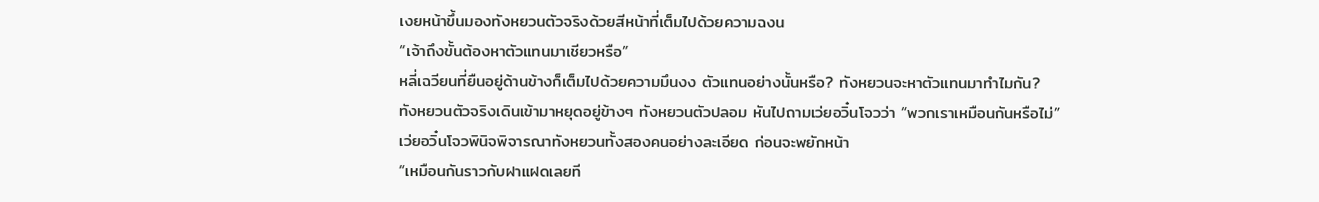เงยหน้าขึ้นมองทังหยวนตัวจริงด้วยสีหน้าที่เต็มไปด้วยความฉงน
“เจ้าถึงขั้นต้องหาตัวแทนมาเชียวหรือ”
หลี่เฉวียนที่ยืนอยู่ด้านข้างก็เต็มไปด้วยความมึนงง ตัวแทนอย่างนั้นหรือ? ทังหยวนจะหาตัวแทนมาทำไมกัน?
ทังหยวนตัวจริงเดินเข้ามาหยุดอยู่ข้างๆ ทังหยวนตัวปลอม หันไปถามเว่ยอวิ๋นโจวว่า “พวกเราเหมือนกันหรือไม่”
เว่ยอวิ๋นโจวพินิจพิจารณาทังหยวนทั้งสองคนอย่างละเอียด ก่อนจะพยักหน้า
“เหมือนกันราวกับฝาแฝดเลยที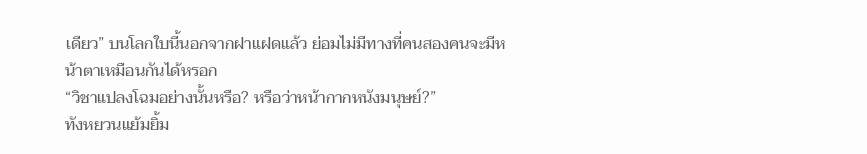เดียว” บนโลกใบนี้นอกจากฝาแฝดแล้ว ย่อมไม่มีทางที่คนสองคนจะมีหน้าตาเหมือนกันได้หรอก
“วิชาแปลงโฉมอย่างนั้นหรือ? หรือว่าหน้ากากหนังมนุษย์?”
ทังหยวนแย้มยิ้ม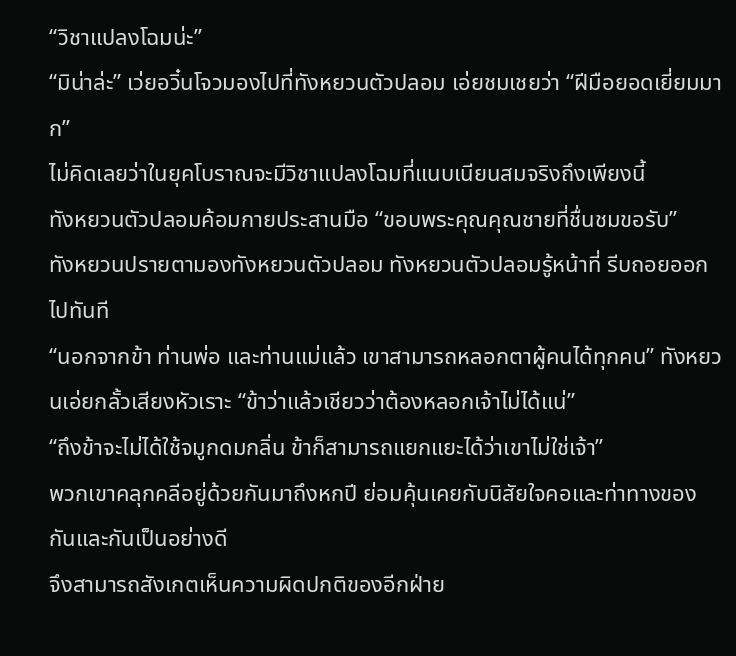“วิชาแปลงโฉมน่ะ”
“มิน่าล่ะ” เว่ยอวิ๋นโจวมองไปที่ทังหยวนตัวปลอม เอ่ยชมเชยว่า “ฝีมือยอดเยี่ยมมาก”
ไม่คิดเลยว่าในยุคโบราณจะมีวิชาแปลงโฉมที่แนบเนียนสมจริงถึงเพียงนี้
ทังหยวนตัวปลอมค้อมกายประสานมือ “ขอบพระคุณคุณชายที่ชื่นชมขอรับ”
ทังหยวนปรายตามองทังหยวนตัวปลอม ทังหยวนตัวปลอมรู้หน้าที่ รีบถอยออกไปทันที
“นอกจากข้า ท่านพ่อ และท่านแม่แล้ว เขาสามารถหลอกตาผู้คนได้ทุกคน” ทังหยวนเอ่ยกลั้วเสียงหัวเราะ “ข้าว่าแล้วเชียวว่าต้องหลอกเจ้าไม่ได้แน่”
“ถึงข้าจะไม่ได้ใช้จมูกดมกลิ่น ข้าก็สามารถแยกแยะได้ว่าเขาไม่ใช่เจ้า”
พวกเขาคลุกคลีอยู่ด้วยกันมาถึงหกปี ย่อมคุ้นเคยกับนิสัยใจคอและท่าทางของกันและกันเป็นอย่างดี
จึงสามารถสังเกตเห็นความผิดปกติของอีกฝ่าย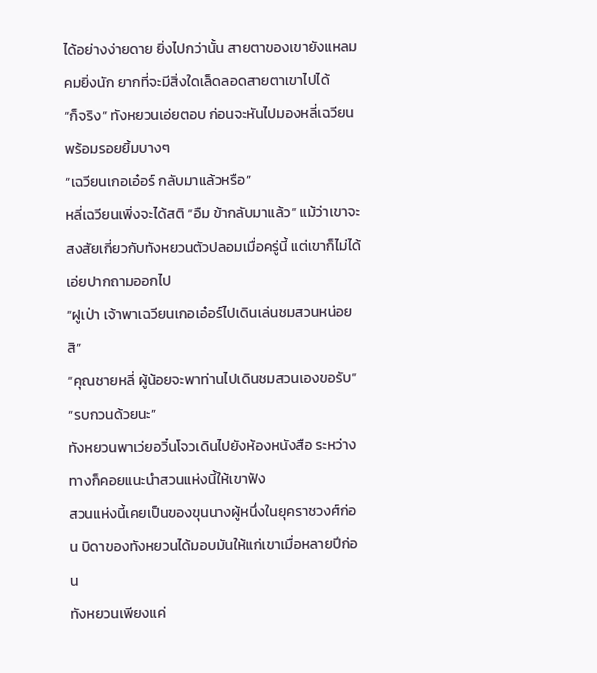ได้อย่างง่ายดาย ยิ่งไปกว่านั้น สายตาของเขายังแหลมคมยิ่งนัก ยากที่จะมีสิ่งใดเล็ดลอดสายตาเขาไปได้
“ก็จริง” ทังหยวนเอ่ยตอบ ก่อนจะหันไปมองหลี่เฉวียนพร้อมรอยยิ้มบางๆ
“เฉวียนเกอเอ๋อร์ กลับมาแล้วหรือ”
หลี่เฉวียนเพิ่งจะได้สติ “อืม ข้ากลับมาแล้ว” แม้ว่าเขาจะสงสัยเกี่ยวกับทังหยวนตัวปลอมเมื่อครู่นี้ แต่เขาก็ไม่ได้เอ่ยปากถามออกไป
“ฝูเป่า เจ้าพาเฉวียนเกอเอ๋อร์ไปเดินเล่นชมสวนหน่อยสิ”
“คุณชายหลี่ ผู้น้อยจะพาท่านไปเดินชมสวนเองขอรับ”
“รบกวนด้วยนะ”
ทังหยวนพาเว่ยอวิ๋นโจวเดินไปยังห้องหนังสือ ระหว่างทางก็คอยแนะนำสวนแห่งนี้ให้เขาฟัง
สวนแห่งนี้เคยเป็นของขุนนางผู้หนึ่งในยุคราชวงศ์ก่อน บิดาของทังหยวนได้มอบมันให้แก่เขาเมื่อหลายปีก่อน
ทังหยวนเพียงแค่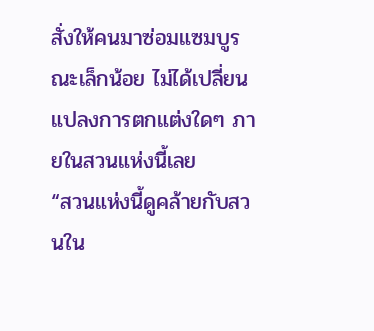สั่งให้คนมาซ่อมแซมบูรณะเล็กน้อย ไม่ได้เปลี่ยนแปลงการตกแต่งใดๆ ภายในสวนแห่งนี้เลย
“สวนแห่งนี้ดูคล้ายกับสวนใน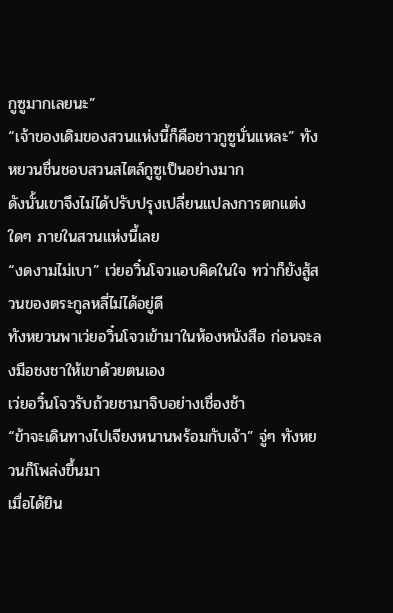กูซูมากเลยนะ”
“เจ้าของเดิมของสวนแห่งนี้ก็คือชาวกูซูนั่นแหละ” ทังหยวนชื่นชอบสวนสไตล์กูซูเป็นอย่างมาก
ดังนั้นเขาจึงไม่ได้ปรับปรุงเปลี่ยนแปลงการตกแต่งใดๆ ภายในสวนแห่งนี้เลย
“งดงามไม่เบา” เว่ยอวิ๋นโจวแอบคิดในใจ ทว่าก็ยังสู้สวนของตระกูลหลี่ไม่ได้อยู่ดี
ทังหยวนพาเว่ยอวิ๋นโจวเข้ามาในห้องหนังสือ ก่อนจะลงมือชงชาให้เขาด้วยตนเอง
เว่ยอวิ๋นโจวรับถ้วยชามาจิบอย่างเชื่องช้า
“ข้าจะเดินทางไปเจียงหนานพร้อมกับเจ้า” จู่ๆ ทังหยวนก็โพล่งขึ้นมา
เมื่อได้ยิน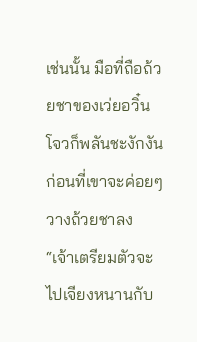เช่นนั้น มือที่ถือถ้วยชาของเว่ยอวิ๋นโจวก็พลันชะงักงัน ก่อนที่เขาจะค่อยๆ วางถ้วยชาลง
“เจ้าเตรียมตัวจะไปเจียงหนานกับ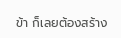ข้า ก็เลยต้องสร้าง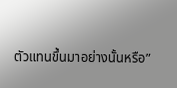ตัวแทนขึ้นมาอย่างนั้นหรือ”